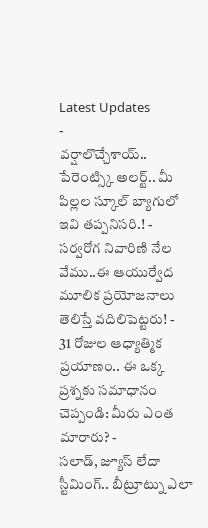Latest Updates
-
వర్షాలొచ్చేశాయ్.. పేరెంట్స్కి అలర్ట్.. మీ పిల్లల స్కూల్ బ్యాగులో ఇవి తప్పనిసరి.! -
సర్వరోగ నివారిణి నేల వేము..ఈ ఆయుర్వేద మూలిక ప్రయోజనాలు తెలిస్తే వదిలిపెట్టరు! -
31 రోజుల ఆధ్యాత్మిక ప్రయాణం.. ఈ ఒక్క ప్రశ్నకు సమాధానం చెప్పండి: మీరు ఎంత మారారు? -
సలాడ్, జ్యూస్ లేదా స్టీమింగ్.. బీట్రూట్ను ఎలా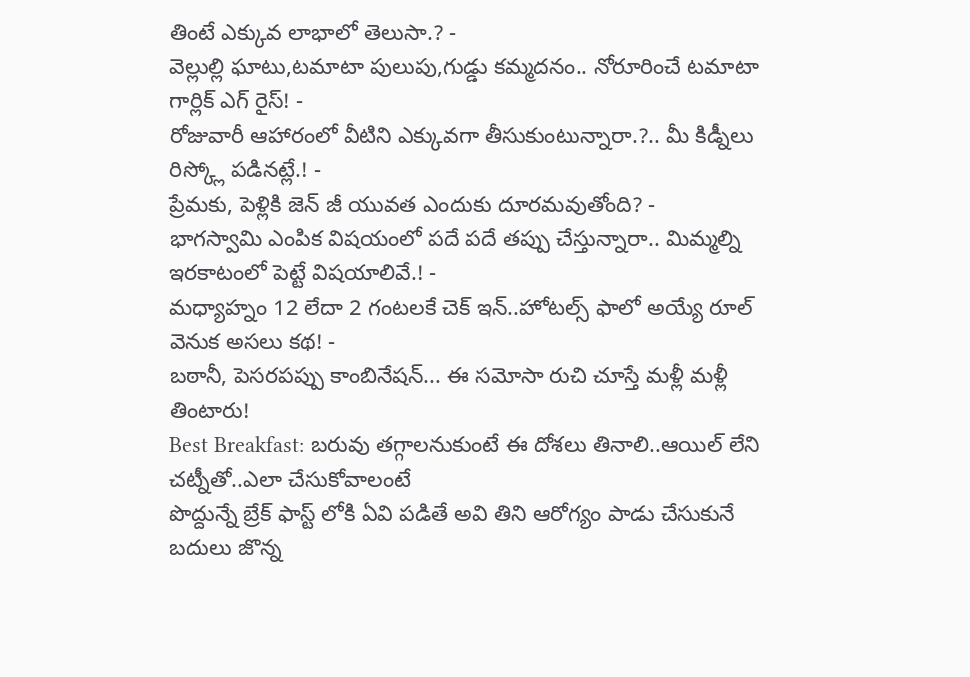తింటే ఎక్కువ లాభాలో తెలుసా.? -
వెల్లుల్లి ఘాటు,టమాటా పులుపు,గుడ్డు కమ్మదనం.. నోరూరించే టమాటా గార్లిక్ ఎగ్ రైస్! -
రోజువారీ ఆహారంలో వీటిని ఎక్కువగా తీసుకుంటున్నారా.?.. మీ కిడ్నీలు రిస్క్లో పడినట్లే.! -
ప్రేమకు, పెళ్లికి జెన్ జీ యువత ఎందుకు దూరమవుతోంది? -
భాగస్వామి ఎంపిక విషయంలో పదే పదే తప్పు చేస్తున్నారా.. మిమ్మల్ని ఇరకాటంలో పెట్టే విషయాలివే.! -
మధ్యాహ్నం 12 లేదా 2 గంటలకే చెక్ ఇన్..హోటల్స్ ఫాలో అయ్యే రూల్ వెనుక అసలు కథ! -
బఠానీ, పెసరపప్పు కాంబినేషన్... ఈ సమోసా రుచి చూస్తే మళ్లీ మళ్లీ తింటారు!
Best Breakfast: బరువు తగ్గాలనుకుంటే ఈ దోశలు తినాలి..ఆయిల్ లేని చట్నీతో..ఎలా చేసుకోవాలంటే
పొద్దున్నే బ్రేక్ ఫాస్ట్ లోకి ఏవి పడితే అవి తిని ఆరోగ్యం పాడు చేసుకునే బదులు జొన్న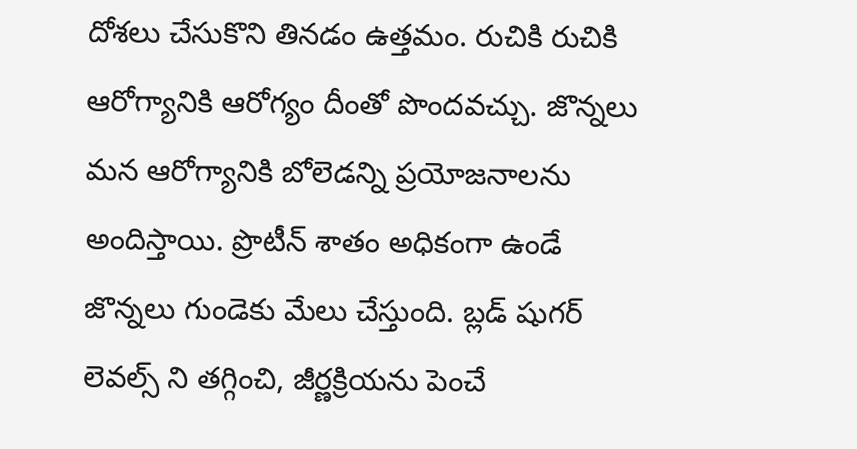దోశలు చేసుకొని తినడం ఉత్తమం. రుచికి రుచికి ఆరోగ్యానికి ఆరోగ్యం దీంతో పొందవచ్చు. జొన్నలు మన ఆరోగ్యానికి బోలెడన్ని ప్రయోజనాలను అందిస్తాయి. ప్రొటీన్ శాతం అధికంగా ఉండే జొన్నలు గుండెకు మేలు చేస్తుంది. బ్లడ్ షుగర్ లెవల్స్ ని తగ్గించి, జీర్ణక్రియను పెంచే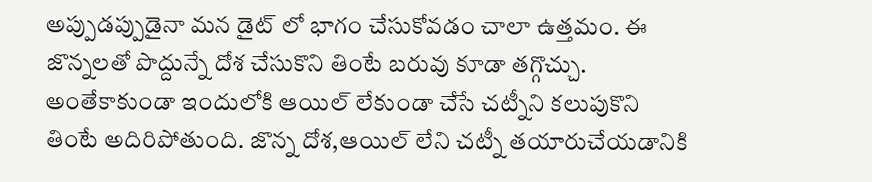అప్పుడప్పుడైనా మన డైట్ లో భాగం చేసుకోవడం చాలా ఉత్తమం. ఈ జొన్నలతో పొద్దున్నే దోశ చేసుకొని తింటే బరువు కూడా తగ్గొచ్చు. అంతేకాకుండా ఇందులోకి ఆయిల్ లేకుండా చేసే చట్నీని కలుపుకొని తింటే అదిరిపోతుంది. జొన్న దోశ,ఆయిల్ లేని చట్నీ తయారుచేయడానికి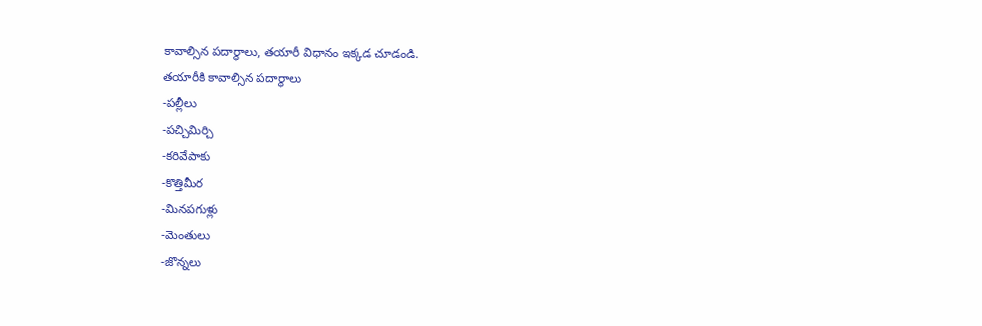కావాల్సిన పదార్థాలు, తయారీ విధానం ఇక్కడ చూడండి.
తయారీకి కావాల్సిన పదార్థాలు
-పల్లీలు
-పచ్చిమిర్చి
-కరివేపాకు
-కొత్తిమీర
-మినపగుళ్లు
-మెంతులు
-జొన్నలు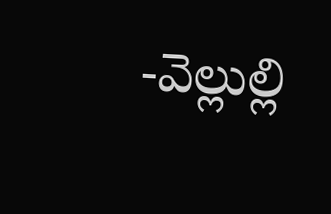-వెల్లుల్లి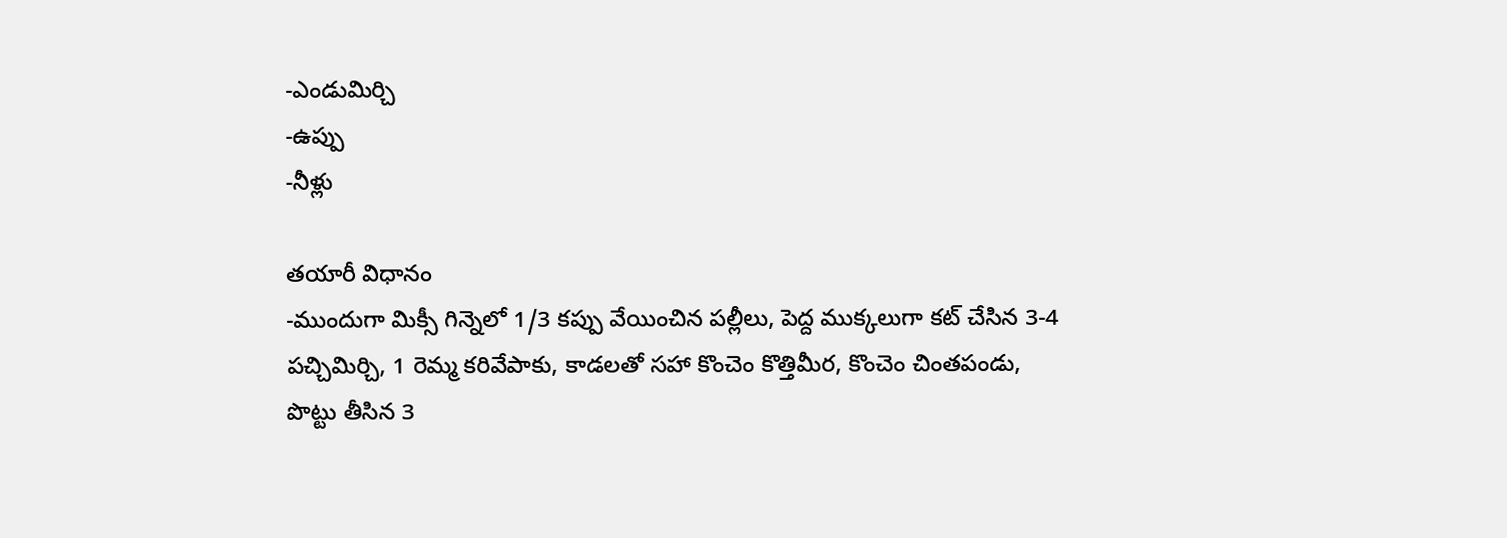-ఎండుమిర్చి
-ఉప్పు
-నీళ్లు

తయారీ విధానం
-ముందుగా మిక్సీ గిన్నెలో 1/3 కప్పు వేయించిన పల్లీలు, పెద్ద ముక్కలుగా కట్ చేసిన 3-4 పచ్చిమిర్చి, 1 రెమ్మ కరివేపాకు, కాడలతో సహా కొంచెం కొత్తిమీర, కొంచెం చింతపండు, పొట్టు తీసిన 3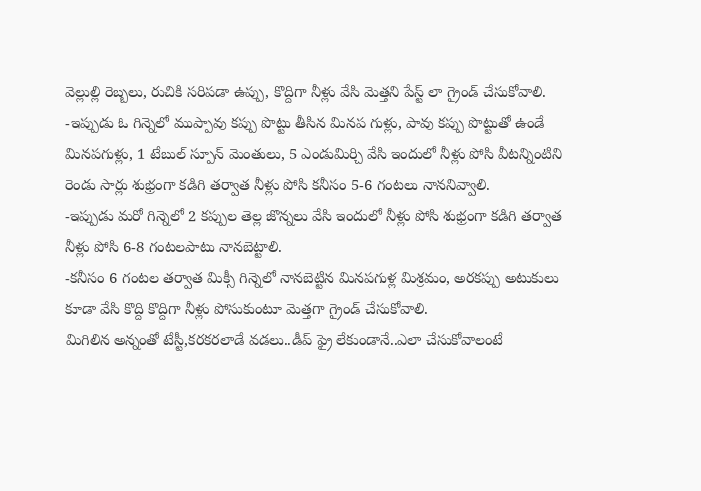వెల్లుల్లి రెబ్బలు, రుచికి సరిపడా ఉప్పు, కొద్దిగా నీళ్లు వేసి మెత్తని పేస్ట్ లా గ్రైండ్ చేసుకోవాలి.
-ఇప్పుడు ఓ గిన్నెలో ముప్పావు కప్పు పొట్టు తీసిన మినప గుళ్లు, పావు కప్పు పొట్టుతో ఉండే మినపగుళ్లు, 1 టేబుల్ స్పూన్ మెంతులు, 5 ఎండుమిర్చి వేసి ఇందులో నీళ్లు పోసి వీటన్నింటిని రెండు సార్లు శుభ్రంగా కడిగి తర్వాత నీళ్లు పోసి కనీసం 5-6 గంటలు నాననివ్వాలి.
-ఇప్పుడు మరో గిన్నెలో 2 కప్పుల తెల్ల జొన్నలు వేసి ఇందులో నీళ్లు పోసి శుభ్రంగా కడిగి తర్వాత నీళ్లు పోసి 6-8 గంటలపాటు నానబెట్టాలి.
-కనీసం 6 గంటల తర్వాత మిక్సీ గిన్నెలో నానబెట్టిన మినపగుళ్ల మిశ్రమం, అరకప్పు అటుకులు కూడా వేసి కొద్ది కొద్దిగా నీళ్లు పోసుకుంటూ మెత్తగా గ్రైండ్ చేసుకోవాలి.
మిగిలిన అన్నంతో టేస్టీ,కరకరలాడే వడలు..డీప్ ఫ్రై లేకుండానే..ఎలా చేసుకోవాలంటే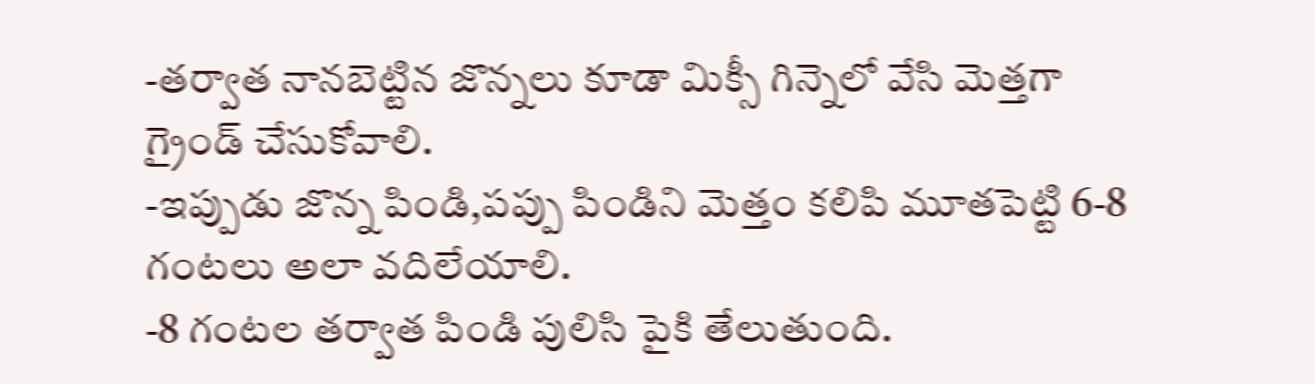-తర్వాత నానబెట్టిన జొన్నలు కూడా మిక్సీ గిన్నెలో వేసి మెత్తగా గ్రైండ్ చేసుకోవాలి.
-ఇప్పుడు జొన్న పిండి,పప్పు పిండిని మెత్తం కలిపి మూతపెట్టి 6-8 గంటలు అలా వదిలేయాలి.
-8 గంటల తర్వాత పిండి పులిసి పైకి తేలుతుంది.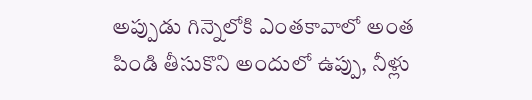అప్పుడు గిన్నెలోకి ఎంతకావాలో అంత పిండి తీసుకొని అందులో ఉప్పు, నీళ్లు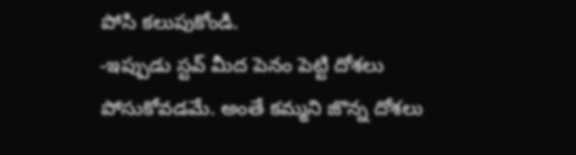పోసి కలుపుకోండి.
-ఇప్పుడు స్టవ్ మీద పెనం పెట్టి దోశలు పోసుకోవడమే. అంతే కమ్మని జొన్న దోశలు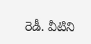రెడీ. వీటిని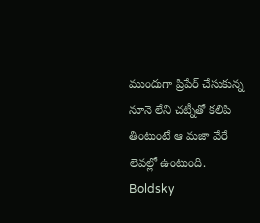ముందుగా ప్రిపేర్ చేసుకున్న నూనె లేని చట్నీతో కలిపి తింటుంటే ఆ మజా వేరే లెవల్లో ఉంటుంది.
Boldsky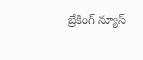బ్రేకింగ్ న్యూస్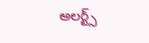అలర్ట్స్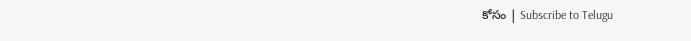కోసం | Subscribe to Telugu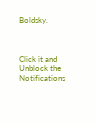Boldsky.



Click it and Unblock the Notifications